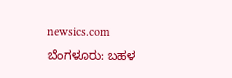newsics.com
ಬೆಂಗಳೂರು: ಬಹಳ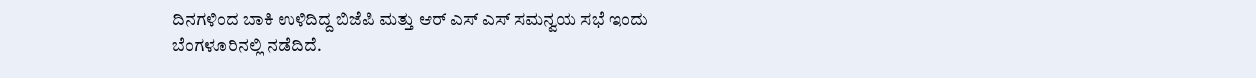ದಿನಗಳಿಂದ ಬಾಕಿ ಉಳಿದಿದ್ದ ಬಿಜೆಪಿ ಮತ್ತು ಆರ್ ಎಸ್ ಎಸ್ ಸಮನ್ವಯ ಸಭೆ ಇಂದು ಬೆಂಗಳೂರಿನಲ್ಲಿ ನಡೆದಿದೆ.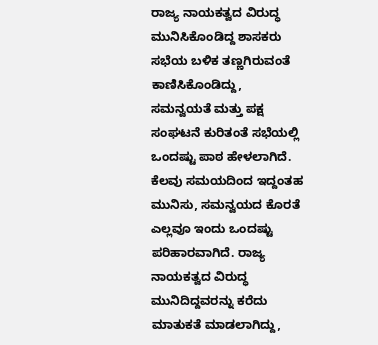ರಾಜ್ಯ ನಾಯಕತ್ವದ ವಿರುದ್ಧ ಮುನಿಸಿಕೊಂಡಿದ್ದ ಶಾಸಕರು ಸಭೆಯ ಬಳಿಕ ತಣ್ಣಗಿರುವಂತೆ ಕಾಣಿಸಿಕೊಂಡಿದ್ದು, ಸಮನ್ವಯತೆ ಮತ್ತು ಪಕ್ಷ ಸಂಘಟನೆ ಕುರಿತಂತೆ ಸಭೆಯಲ್ಲಿ ಒಂದಷ್ಟು ಪಾಠ ಹೇಳಲಾಗಿದೆ.
ಕೆಲವು ಸಮಯದಿಂದ ಇದ್ದಂತಹ ಮುನಿಸು, ಸಮನ್ವಯದ ಕೊರತೆ ಎಲ್ಲವೂ ಇಂದು ಒಂದಷ್ಟು ಪರಿಹಾರವಾಗಿದೆ. ರಾಜ್ಯ ನಾಯಕತ್ವದ ವಿರುದ್ಧ ಮುನಿದಿದ್ದವರನ್ನು ಕರೆದು ಮಾತುಕತೆ ಮಾಡಲಾಗಿದ್ದು,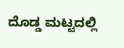ದೊಡ್ಡ ಮಟ್ಟದಲ್ಲಿ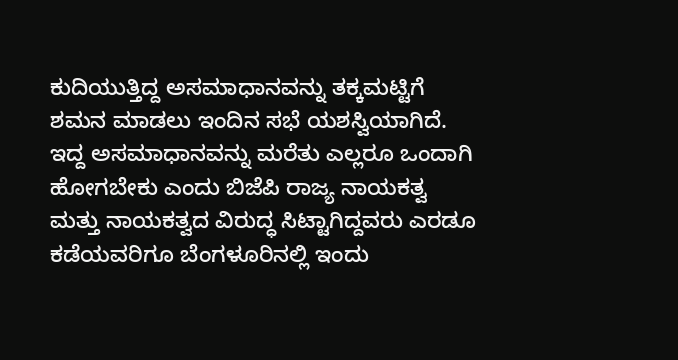ಕುದಿಯುತ್ತಿದ್ದ ಅಸಮಾಧಾನವನ್ನು ತಕ್ಕಮಟ್ಟಿಗೆ ಶಮನ ಮಾಡಲು ಇಂದಿನ ಸಭೆ ಯಶಸ್ವಿಯಾಗಿದೆ. ಇದ್ದ ಅಸಮಾಧಾನವನ್ನು ಮರೆತು ಎಲ್ಲರೂ ಒಂದಾಗಿ ಹೋಗಬೇಕು ಎಂದು ಬಿಜೆಪಿ ರಾಜ್ಯ ನಾಯಕತ್ವ ಮತ್ತು ನಾಯಕತ್ವದ ವಿರುದ್ಧ ಸಿಟ್ಟಾಗಿದ್ದವರು ಎರಡೂ ಕಡೆಯವರಿಗೂ ಬೆಂಗಳೂರಿನಲ್ಲಿ ಇಂದು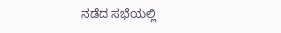ನಡೆದ ಸಭೆಯಲ್ಲಿ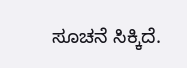ಸೂಚನೆ ಸಿಕ್ಕಿದೆ.